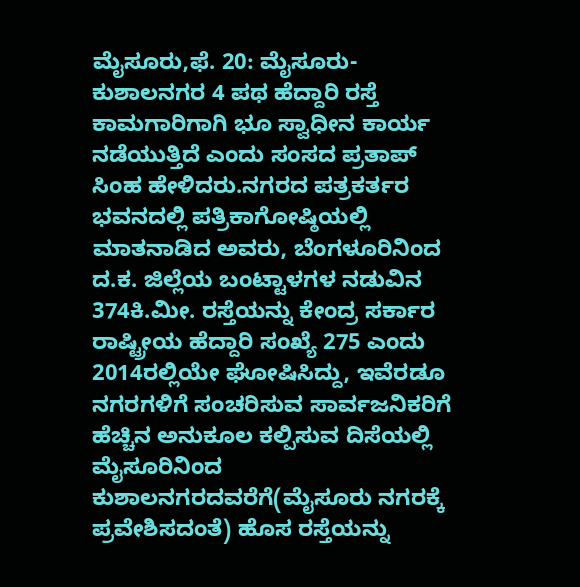ಮೈಸೂರು,ಫೆ. 20: ಮೈಸೂರು-ಕುಶಾಲನಗರ 4 ಪಥ ಹೆದ್ದಾರಿ ರಸ್ತೆ ಕಾಮಗಾರಿಗಾಗಿ ಭೂ ಸ್ವಾಧೀನ ಕಾರ್ಯ ನಡೆಯುತ್ತಿದೆ ಎಂದು ಸಂಸದ ಪ್ರತಾಪ್ ಸಿಂಹ ಹೇಳಿದರು.ನಗರದ ಪತ್ರಕರ್ತರ ಭವನದಲ್ಲಿ ಪತ್ರಿಕಾಗೋಷ್ಠಿಯಲ್ಲಿ ಮಾತನಾಡಿದ ಅವರು, ಬೆಂಗಳೂರಿನಿಂದ ದ.ಕ. ಜಿಲ್ಲೆಯ ಬಂಟ್ಟಾಳಗಳ ನಡುವಿನ 374ಕಿ.ಮೀ. ರಸ್ತೆಯನ್ನು ಕೇಂದ್ರ ಸರ್ಕಾರ ರಾಷ್ಟ್ರೀಯ ಹೆದ್ದಾರಿ ಸಂಖ್ಯೆ 275 ಎಂದು 2014ರಲ್ಲಿಯೇ ಘೋಷಿಸಿದ್ದು, ಇವೆರಡೂ ನಗರಗಳಿಗೆ ಸಂಚರಿಸುವ ಸಾರ್ವಜನಿಕರಿಗೆ ಹೆಚ್ಚಿನ ಅನುಕೂಲ ಕಲ್ಪಿಸುವ ದಿಸೆಯಲ್ಲಿ ಮೈಸೂರಿನಿಂದ ಕುಶಾಲನಗರದವರೆಗೆ(ಮೈಸೂರು ನಗರಕ್ಕೆ ಪ್ರವೇಶಿಸದಂತೆ) ಹೊಸ ರಸ್ತೆಯನ್ನು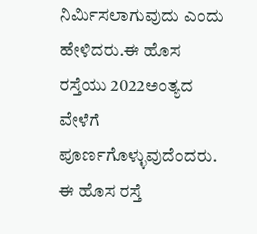ನಿರ್ಮಿಸಲಾಗುವುದು ಎಂದು ಹೇಳಿದರು.ಈ ಹೊಸ ರಸ್ತೆಯು 2022ಅಂತ್ಯದ ವೇಳೆಗೆ ಪೂರ್ಣಗೊಳ್ಳುವುದೆಂದರು. ಈ ಹೊಸ ರಸ್ತೆ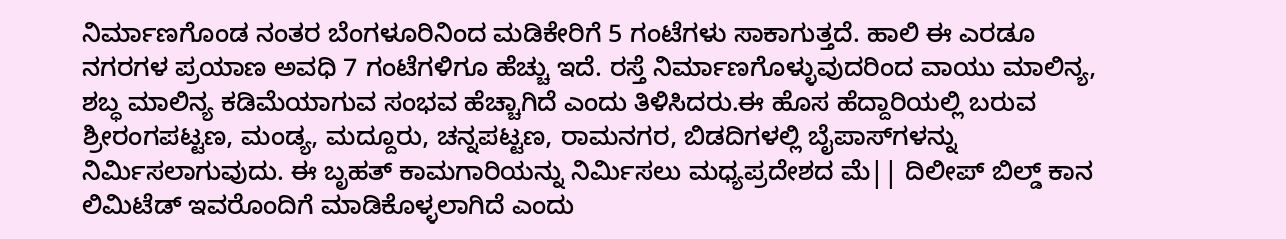ನಿರ್ಮಾಣಗೊಂಡ ನಂತರ ಬೆಂಗಳೂರಿನಿಂದ ಮಡಿಕೇರಿಗೆ 5 ಗಂಟೆಗಳು ಸಾಕಾಗುತ್ತದೆ. ಹಾಲಿ ಈ ಎರಡೂ ನಗರಗಳ ಪ್ರಯಾಣ ಅವಧಿ 7 ಗಂಟೆಗಳಿಗೂ ಹೆಚ್ಚು ಇದೆ. ರಸ್ತೆ ನಿರ್ಮಾಣಗೊಳ್ಳುವುದರಿಂದ ವಾಯು ಮಾಲಿನ್ಯ, ಶಬ್ಧ ಮಾಲಿನ್ಯ ಕಡಿಮೆಯಾಗುವ ಸಂಭವ ಹೆಚ್ಚಾಗಿದೆ ಎಂದು ತಿಳಿಸಿದರು.ಈ ಹೊಸ ಹೆದ್ದಾರಿಯಲ್ಲಿ ಬರುವ ಶ್ರೀರಂಗಪಟ್ಟಣ, ಮಂಡ್ಯ, ಮದ್ದೂರು, ಚನ್ನಪಟ್ಟಣ, ರಾಮನಗರ, ಬಿಡದಿಗಳಲ್ಲಿ ಬೈಪಾಸ್‍ಗಳನ್ನು ನಿರ್ಮಿಸಲಾಗುವುದು. ಈ ಬೃಹತ್ ಕಾಮಗಾರಿಯನ್ನು ನಿರ್ಮಿಸಲು ಮಧ್ಯಪ್ರದೇಶದ ಮೆ|| ದಿಲೀಪ್ ಬಿಲ್ಡ್ ಕಾನ ಲಿಮಿಟೆಡ್ ಇವರೊಂದಿಗೆ ಮಾಡಿಕೊಳ್ಳಲಾಗಿದೆ ಎಂದು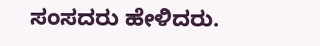ಸಂಸದರು ಹೇಳಿದರು.